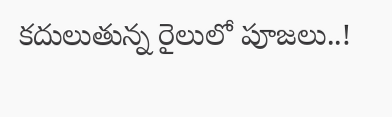కదులుతున్న రైలులో పూజలు..!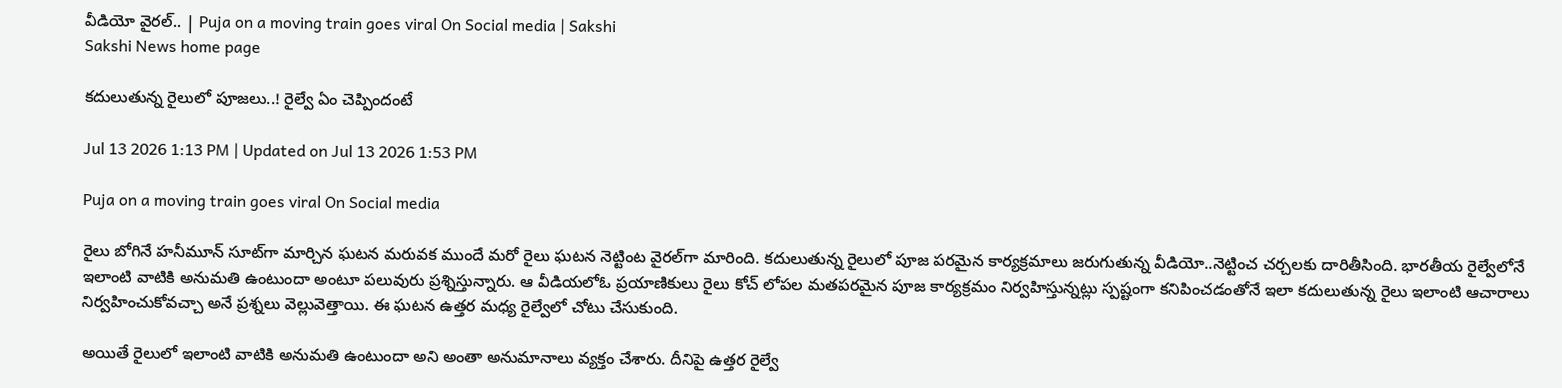వీడియో వైరల్‌.. | Puja on a moving train goes viral On Social media | Sakshi
Sakshi News home page

కదులుతున్న రైలులో పూజలు..! రైల్వే ఏం చెప్పిందంటే

Jul 13 2026 1:13 PM | Updated on Jul 13 2026 1:53 PM

Puja on a moving train goes viral On Social media

రైలు బోగినే హనీమూన్‌ సూట్‌గా మార్చిన ఘటన మరువక ముందే మరో రైలు ఘటన నెట్టింట వైరల్‌గా మారింది. కదులుతున్న రైలులో పూజ పరమైన కార్యక్రమాలు జరుగుతున్న వీడియో..నెట్టించ చర్చలకు దారితీసింది. భారతీయ రైల్వేలోనే ఇలాంటి వాటికి అనుమతి ఉంటుందా అంటూ పలువురు ప్రశ్నిస్తున్నారు. ఆ వీడియలోఓ ప్రయాణికులు రైలు కోచ్‌ లోపల మతపరమైన పూజ కార్యక్రమం నిర్వహిస్తున్నట్లు స్పష్టంగా కనిపించడంతోనే ఇలా కదులుతున్న రైలు ఇలాంటి ఆచారాలు నిర్వహించుకోవచ్చా అనే ప్రశ్నలు వెల్లువెత్తాయి. ఈ ఘటన ఉత్తర మధ్య రైల్వేలో చోటు చేసుకుంది.

అయితే రైలులో ఇలాంటి వాటికి అనుమతి ఉంటుందా అని అంతా అనుమానాలు వ్యక్తం చేశారు. దీనిపై ఉత్తర రైల్వే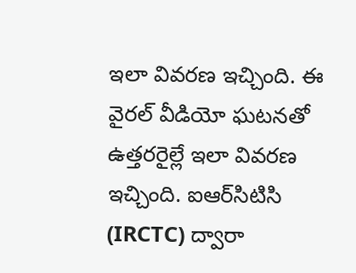ఇలా వివరణ ఇచ్చింది. ఈ వైరల్‌ వీడియో ఘటనతో ఉత్తరరైల్లే ఇలా వివరణ ఇచ్చింది. ఐఆర్‌సిటిసి (IRCTC) ద్వారా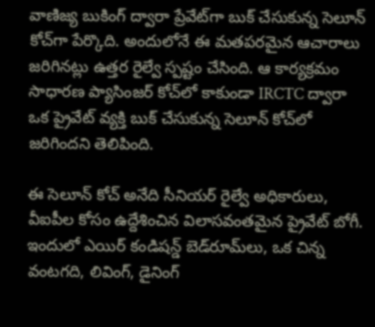వాణిజ్య బుకింగ్‌ ద్వారా ప్రేవేట్‌గా బుక్‌ చేసుకున్న సెలూన్‌ కోచ్‌గా పేర్కొది. అందులోనే ఈ మతపరమైన ఆచారాలు జరిగినట్లు ఉత్తర రైల్వే స్పష్టం చేసింది. ఆ కార్యక్రమం సాధారణ ప్యాసింజర్‌ కోచ్‌లో కాకుండా IRCTC ద్వారా ఒక ప్రైవేట్ వ్యక్తి బుక్ చేసుకున్న సెలూన్ కోచ్‌లో జరిగిందని తెలిపింది.

ఈ సెలూన్‌ కోచ్‌ అనేది సీనియర్‌ రైల్వే అధికారులు, వీఐపీల కోసం ఉద్దేశించిన విలాసవంతమైన ప్రైవేట్‌ బోగీ. ఇందులో ఎయిర్‌ కండిషన్డ్‌ బెడ్‌రూమ్‌లు, ఒక చిన్న వంటగది, లివింగ్‌, డైనింగ్‌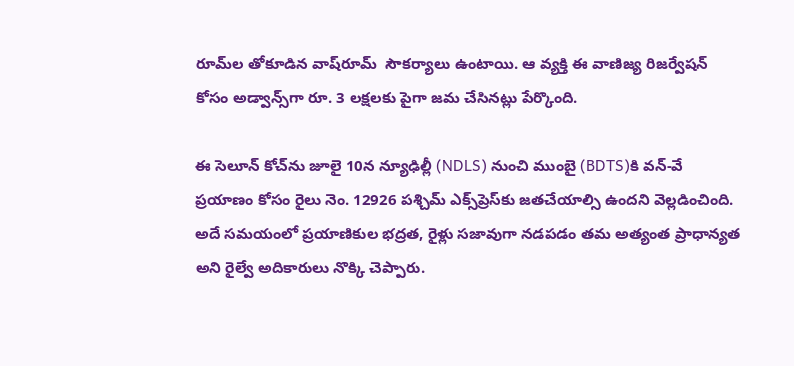రూమ్‌ల తోకూడిన వాష్‌రూమ్‌  సౌకర్యాలు ఉంటాయి. ఆ వ్యక్తి ఈ వాణిజ్య రిజర్వేషన్‌ కోసం అడ్వాన్స్‌గా రూ. 3 లక్షలకు పైగా జమ చేసినట్లు పేర్కొంది.

ఈ సెలూన్ కోచ్‌ను జూలై 10న న్యూఢిల్లీ (NDLS) నుంచి ముంబై (BDTS)కి వన్-వే ప్రయాణం కోసం రైలు నెం. 12926 పశ్చిమ్ ఎక్స్‌ప్రెస్‌కు జతచేయాల్సి ఉందని వెల్లడించింది. అదే సమయంలో ప్రయాణికుల భద్రత, రైళ్లు సజావుగా నడపడం తమ అత్యంత ప్రాధాన్యత అని రైల్వే అదికారులు నొక్కి చెప్పారు.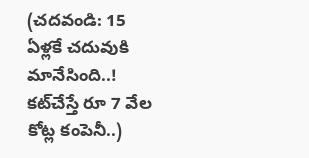(చదవండి: 15 ఏళ్లకే చదువుకి మానేసింది..! కట్‌చేస్తే రూ 7 వేల కోట్ల కంపెనీ..)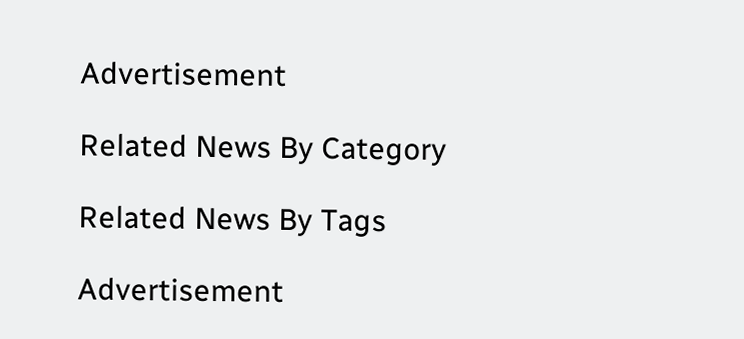Advertisement

Related News By Category

Related News By Tags

Advertisement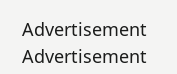Advertisement
Advertisement